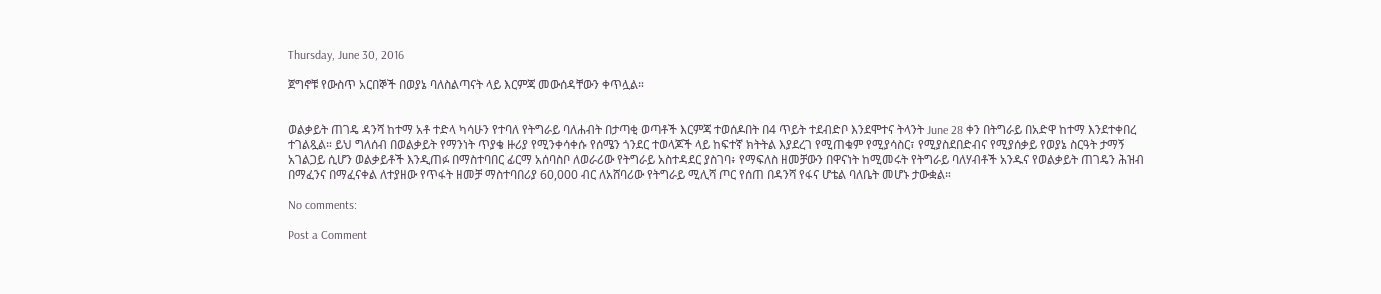Thursday, June 30, 2016

ጀግኖቹ የውስጥ አርበኞች በወያኔ ባለስልጣናት ላይ እርምጃ መውሰዳቸውን ቀጥሏል።


ወልቃይት ጠገዴ ዳንሻ ከተማ አቶ ተድላ ካሳሁን የተባለ የትግራይ ባለሐብት በታጣቂ ወጣቶች እርምጃ ተወሰዶበት በ4 ጥይት ተደብድቦ እንደሞተና ትላንት June 28 ቀን በትግራይ በአድዋ ከተማ እንደተቀበረ ተገልጿል። ይህ ግለሰብ በወልቃይት የማንነት ጥያቄ ዙሪያ የሚንቀሳቀሱ የሰሜን ጎንደር ተወላጆች ላይ ከፍተኛ ክትትል እያደረገ የሚጠቁም የሚያሳስር፣ የሚያስደበድብና የሚያሰቃይ የወያኔ ስርዓት ታማኝ አገልጋይ ሲሆን ወልቃይቶች እንዲጠፉ በማስተባበር ፊርማ አሰባስቦ ለወራሪው የትግራይ አስተዳደር ያስገባ፥ የማፍለስ ዘመቻውን በዋናነት ከሚመሩት የትግራይ ባለሃብቶች አንዱና የወልቃይት ጠገዴን ሕዝብ በማፈንና በማፈናቀል ለተያዘው የጥፋት ዘመቻ ማስተባበሪያ 60,000 ብር ለአሸባሪው የትግራይ ሚሊሻ ጦር የሰጠ በዳንሻ የፋና ሆቴል ባለቤት መሆኑ ታውቋል።

No comments:

Post a Comment